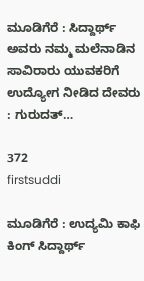ಮೂಡಿಗೆರೆ : ಸಿದ್ದಾರ್ಥ್ ಅವರು ನಮ್ಮ ಮಲೆನಾಡಿನ ಸಾವಿರಾರು ಯುವಕರಿಗೆ ಉದ್ಯೋಗ ನೀಡಿದ ದೇವರು : ಗುರುದತ್…

372
firstsuddi

ಮೂಡಿಗೆರೆ : ಉದ್ಯಮಿ ಕಾಫಿ ಕಿಂಗ್ ಸಿದ್ದಾರ್ಥ್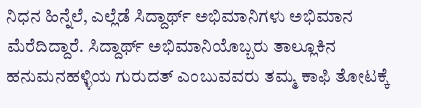ನಿಧನ ಹಿನ್ನೆಲೆ, ಎಲ್ಲೆಡೆ ಸಿದ್ದಾರ್ಥ್ ಅಭಿಮಾನಿಗಳು ಅಭಿಮಾನ ಮೆರೆದಿದ್ದಾರೆ. ಸಿದ್ದಾರ್ಥ್ ಅಭಿಮಾನಿಯೊಬ್ಬರು ತಾಲ್ಲೂಕಿನ ಹನುಮನಹಳ್ಳಿಯ ಗುರುದತ್ ಎಂಬುವವರು ತಮ್ಮ ಕಾಫಿ ತೋಟಕ್ಕೆ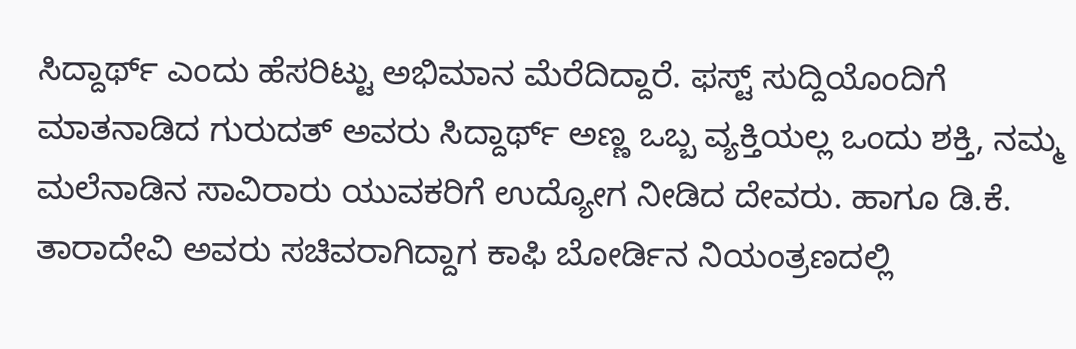ಸಿದ್ದಾರ್ಥ್ ಎಂದು ಹೆಸರಿಟ್ಟು ಅಭಿಮಾನ ಮೆರೆದಿದ್ದಾರೆ. ಫಸ್ಟ್ ಸುದ್ದಿಯೊಂದಿಗೆ ಮಾತನಾಡಿದ ಗುರುದತ್ ಅವರು ಸಿದ್ದಾರ್ಥ್ ಅಣ್ಣ ಒಬ್ಬ ವ್ಯಕ್ತಿಯಲ್ಲ ಒಂದು ಶಕ್ತಿ, ನಮ್ಮ ಮಲೆನಾಡಿನ ಸಾವಿರಾರು ಯುವಕರಿಗೆ ಉದ್ಯೋಗ ನೀಡಿದ ದೇವರು. ಹಾಗೂ ಡಿ.ಕೆ. ತಾರಾದೇವಿ ಅವರು ಸಚಿವರಾಗಿದ್ದಾಗ ಕಾಫಿ ಬೋರ್ಡಿನ ನಿಯಂತ್ರಣದಲ್ಲಿ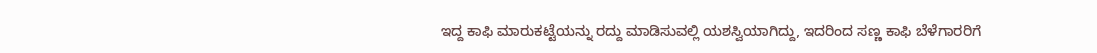ಇದ್ದ ಕಾಫಿ ಮಾರುಕಟ್ಟೆಯನ್ನು ರದ್ದು ಮಾಡಿಸುವಲ್ಲಿ ಯಶಸ್ವಿಯಾಗಿದ್ದು, ಇದರಿಂದ ಸಣ್ಣ ಕಾಫಿ ಬೆಳೆಗಾರರಿಗೆ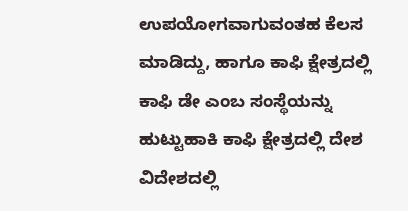ಉಪಯೋಗವಾಗುವಂತಹ ಕೆಲಸ ಮಾಡಿದ್ದು, ಹಾಗೂ ಕಾಫಿ ಕ್ಷೇತ್ರದಲ್ಲಿ ಕಾಫಿ ಡೇ ಎಂಬ ಸಂಸ್ಥೆಯನ್ನು ಹುಟ್ಟುಹಾಕಿ ಕಾಫಿ ಕ್ಷೇತ್ರದಲ್ಲಿ ದೇಶ ವಿದೇಶದಲ್ಲಿ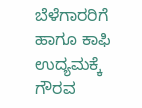ಬೆಳೆಗಾರರಿಗೆ ಹಾಗೂ ಕಾಫಿ ಉದ್ಯಮಕ್ಕೆ ಗೌರವ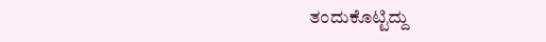ತಂದುಕೊಟ್ಟಿದ್ದು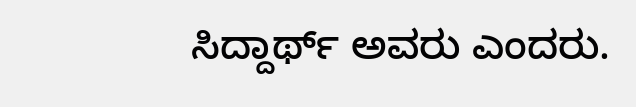ಸಿದ್ದಾರ್ಥ್ ಅವರು ಎಂದರು.